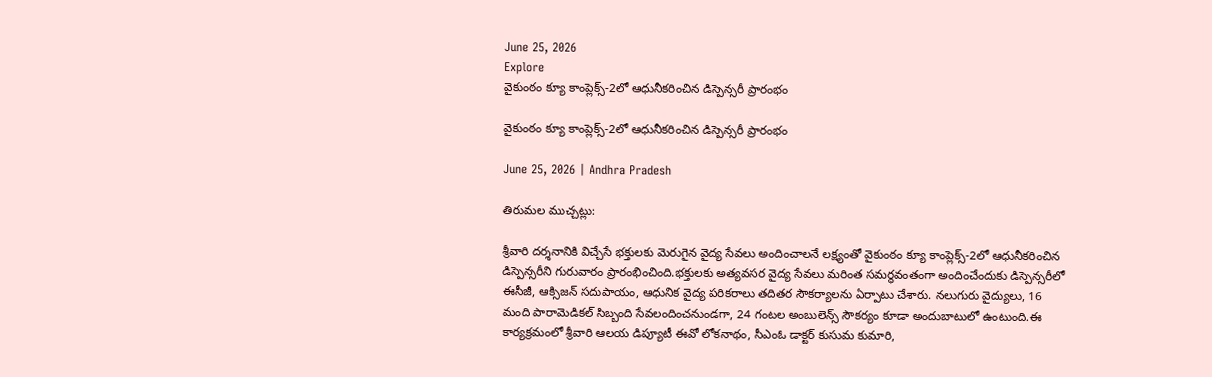June 25, 2026
Explore
వైకుంఠం క్యూ కాంప్లెక్స్-2లో ఆధునీకరించిన డిస్పెన్సరీ ప్రారంభం

వైకుంఠం క్యూ కాంప్లెక్స్-2లో ఆధునీకరించిన డిస్పెన్సరీ ప్రారంభం

June 25, 2026 | Andhra Pradesh

తిరుమల ముచ్చట్లు:

శ్రీవారి దర్శనానికి విచ్చేసే భక్తులకు మెరుగైన వైద్య సేవలు అందించాలనే లక్ష్యంతో వైకుంఠం క్యూ కాంప్లెక్స్-2లో ఆధునీకరించిన డిస్పెన్సరీని గురువారం ప్రారంభించింది.భక్తులకు అత్యవసర వైద్య సేవలు మరింత సమర్థవంతంగా అందించేందుకు డిస్పెన్సరీలో ఈసీజీ, ఆక్సిజన్ సదుపాయం, ఆధునిక వైద్య పరికరాలు తదితర సౌకర్యాలను ఏర్పాటు చేశారు. నలుగురు వైద్యులు, 16 మంది పారామెడికల్ సిబ్బంది సేవలందించనుండగా, 24 గంటల అంబులెన్స్ సౌకర్యం కూడా అందుబాటులో ఉంటుంది.ఈ కార్యక్రమంలో శ్రీవారి ఆలయ డిప్యూటీ ఈవో లోకనాథం, సీఎంఓ డాక్టర్ కుసుమ కుమారి,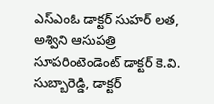ఎస్ఎంఓ డాక్టర్ సుహర్ లత, అశ్విని ఆసుపత్రి సూపరింటెండెంట్ డాక్టర్ కె.వి. సుబ్బారెడ్డి, డాక్టర్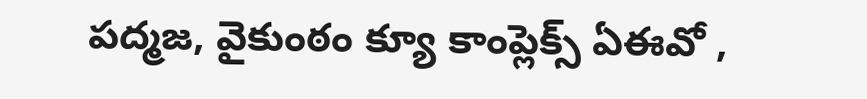పద్మజ, వైకుంఠం క్యూ కాంప్లెక్స్ ఏఈవో ,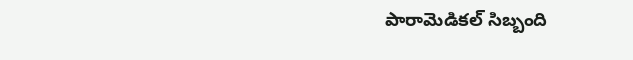పారామెడికల్ సిబ్బంది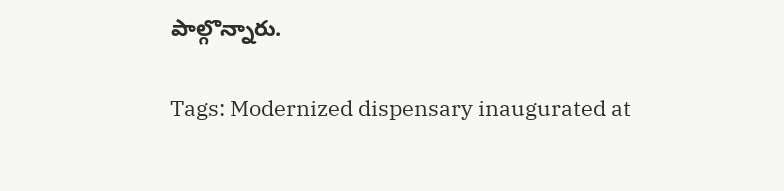పాల్గొన్నారు.

Tags: Modernized dispensary inaugurated at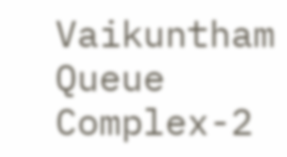Vaikuntham Queue Complex-2